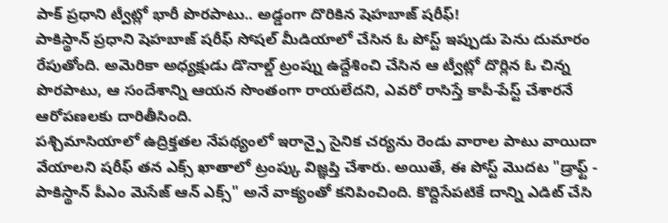పాక్ ప్రధాని ట్వీట్లో భారీ పొరపాటు.. అడ్డంగా దొరికిన షెహబాజ్ షరీఫ్!
పాకిస్థాన్ ప్రధాని షెహబాజ్ షరీఫ్ సోషల్ మీడియాలో చేసిన ఓ పోస్ట్ ఇప్పుడు పెను దుమారం రేపుతోంది. అమెరికా అధ్యక్షుడు డొనాల్డ్ ట్రంప్ను ఉద్దేశించి చేసిన ఆ ట్వీట్లో దొర్లిన ఓ చిన్న పొరపాటు, ఆ సందేశాన్ని ఆయన సొంతంగా రాయలేదని, ఎవరో రాసిస్తే కాపీ-పేస్ట్ చేశారనే ఆరోపణలకు దారితీసింది.
పశ్చిమాసియాలో ఉద్రిక్తతల నేపథ్యంలో ఇరాన్పై సైనిక చర్యను రెండు వారాల పాటు వాయిదా వేయాలని షరీఫ్ తన ఎక్స్ ఖాతాలో ట్రంప్కు విజ్ఞప్తి చేశారు. అయితే, ఈ పోస్ట్ మొదట "డ్రాఫ్ట్ - పాకిస్థాన్ పీఎం మెసేజ్ ఆన్ ఎక్స్" అనే వాక్యంతో కనిపించింది. కొద్దిసేపటికే దాన్ని ఎడిట్ చేసి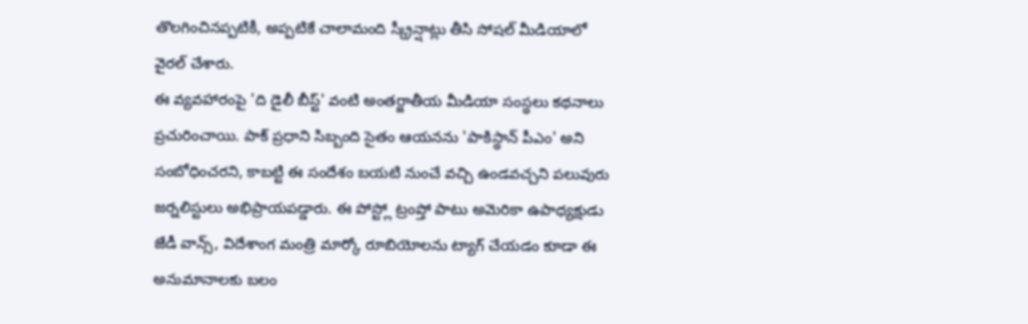తొలగించినప్పటికీ, అప్పటికే చాలామంది స్క్రీన్షాట్లు తీసి సోషల్ మీడియాలో వైరల్ చేశారు.
ఈ వ్యవహారంపై 'ది డైలీ బీస్ట్' వంటి అంతర్జాతీయ మీడియా సంస్థలు కథనాలు ప్రచురించాయి. పాక్ ప్రధాని సిబ్బంది సైతం ఆయనను 'పాకిస్థాన్ పీఎం' అని సంబోధించరని, కాబట్టి ఈ సందేశం బయటి నుంచే వచ్చి ఉండవచ్చని పలువురు జర్నలిస్టులు అభిప్రాయపడ్డారు. ఈ పోస్ట్లో ట్రంప్తో పాటు అమెరికా ఉపాధ్యక్షుడు జేడీ వాన్స్, విదేశాంగ మంత్రి మార్కో రూబియోలను ట్యాగ్ చేయడం కూడా ఈ అనుమానాలకు బలం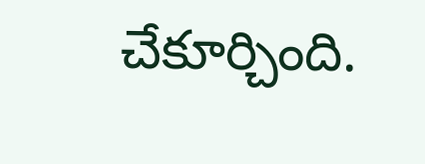చేకూర్చింది.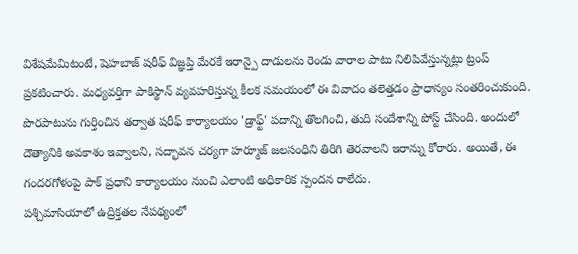విశేషమేమిటంటే, షెహబాజ్ షరీఫ్ విజ్ఞప్తి మేరకే ఇరాన్పై దాడులను రెండు వారాల పాటు నిలిపివేస్తున్నట్లు ట్రంప్ ప్రకటించారు. మధ్యవర్తిగా పాకిస్థాన్ వ్యవహరిస్తున్న కీలక సమయంలో ఈ వివాదం తలెత్తడం ప్రాధాన్యం సంతరించుకుంది.
పొరపాటును గుర్తించిన తర్వాత షరీఫ్ కార్యాలయం 'డ్రాఫ్ట్' పదాన్ని తొలగించి, తుది సందేశాన్ని పోస్ట్ చేసింది. అందులో దౌత్యానికి అవకాశం ఇవ్వాలని, సద్భావన చర్యగా హర్మూజ్ జలసంధిని తిరిగి తెరవాలని ఇరాన్ను కోరారు. అయితే, ఈ గందరగోళంపై పాక్ ప్రధాని కార్యాలయం నుంచి ఎలాంటి అధికారిక స్పందన రాలేదు.
పశ్చిమాసియాలో ఉద్రిక్తతల నేపథ్యంలో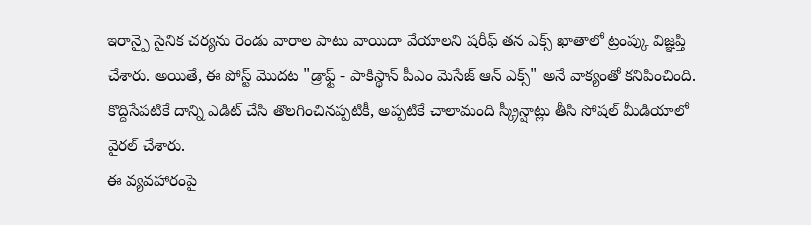ఇరాన్పై సైనిక చర్యను రెండు వారాల పాటు వాయిదా వేయాలని షరీఫ్ తన ఎక్స్ ఖాతాలో ట్రంప్కు విజ్ఞప్తి చేశారు. అయితే, ఈ పోస్ట్ మొదట "డ్రాఫ్ట్ - పాకిస్థాన్ పీఎం మెసేజ్ ఆన్ ఎక్స్" అనే వాక్యంతో కనిపించింది. కొద్దిసేపటికే దాన్ని ఎడిట్ చేసి తొలగించినప్పటికీ, అప్పటికే చాలామంది స్క్రీన్షాట్లు తీసి సోషల్ మీడియాలో వైరల్ చేశారు.
ఈ వ్యవహారంపై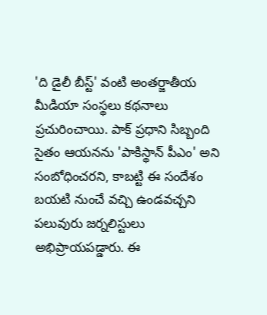'ది డైలీ బీస్ట్' వంటి అంతర్జాతీయ మీడియా సంస్థలు కథనాలు ప్రచురించాయి. పాక్ ప్రధాని సిబ్బంది సైతం ఆయనను 'పాకిస్థాన్ పీఎం' అని సంబోధించరని, కాబట్టి ఈ సందేశం బయటి నుంచే వచ్చి ఉండవచ్చని పలువురు జర్నలిస్టులు అభిప్రాయపడ్డారు. ఈ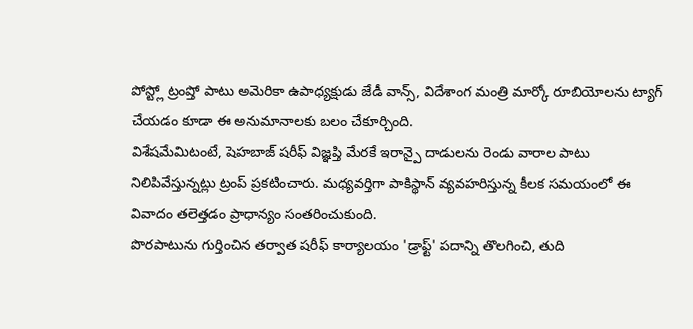పోస్ట్లో ట్రంప్తో పాటు అమెరికా ఉపాధ్యక్షుడు జేడీ వాన్స్, విదేశాంగ మంత్రి మార్కో రూబియోలను ట్యాగ్ చేయడం కూడా ఈ అనుమానాలకు బలం చేకూర్చింది.
విశేషమేమిటంటే, షెహబాజ్ షరీఫ్ విజ్ఞప్తి మేరకే ఇరాన్పై దాడులను రెండు వారాల పాటు నిలిపివేస్తున్నట్లు ట్రంప్ ప్రకటించారు. మధ్యవర్తిగా పాకిస్థాన్ వ్యవహరిస్తున్న కీలక సమయంలో ఈ వివాదం తలెత్తడం ప్రాధాన్యం సంతరించుకుంది.
పొరపాటును గుర్తించిన తర్వాత షరీఫ్ కార్యాలయం 'డ్రాఫ్ట్' పదాన్ని తొలగించి, తుది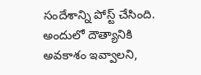సందేశాన్ని పోస్ట్ చేసింది. అందులో దౌత్యానికి అవకాశం ఇవ్వాలని,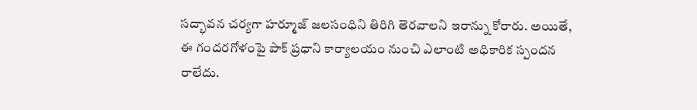సద్భావన చర్యగా హర్మూజ్ జలసంధిని తిరిగి తెరవాలని ఇరాన్ను కోరారు. అయితే, ఈ గందరగోళంపై పాక్ ప్రధాని కార్యాలయం నుంచి ఎలాంటి అధికారిక స్పందన రాలేదు.